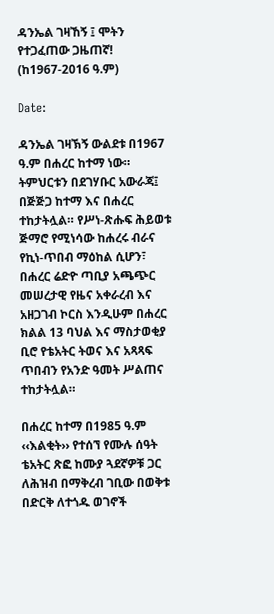ዳንኤል ገዛኸኝ ፤ ሞትን የተጋፈጠው ጋዜጠኛ! (ከ1967-2016 ዓ.ም)

Date:

ዳንኤል ገዛኽኝ ውልደቱ በ1967 ዓ.ም በሐረር ከተማ ነው። ትምህርቱን በደገሃቡር አውራጃ፤ በጅጅጋ ከተማ እና በሐረር ተከታትሏል። የሥነ-ጽሑፍ ሕይወቱ ጅማሮ የሚነሳው ከሐረሩ ብራና የኪነ-ጥበብ ማዕከል ሲሆን፣ በሐረር ሬድዮ ጣቢያ አጫጭር መሠረታዊ የዜና አቀራረብ እና አዘጋገብ ኮርስ እንዲሁም በሐረር ክልል 13 ባህል እና ማስታወቂያ ቢሮ የቴአትር ትወና እና አጻጻፍ ጥበብን የአንድ ዓመት ሥልጠና ተከታትሏል።

በሐረር ከተማ በ1985 ዓ.ም ‹‹እልቂት›› የተሰኘ የሙሉ ሰዓት ቴአትር ጽፎ ከሙያ ጓደኛዎቹ ጋር ለሕዝብ በማቅረብ ገቢው በወቅቱ በድርቅ ለተጎዱ ወገኖች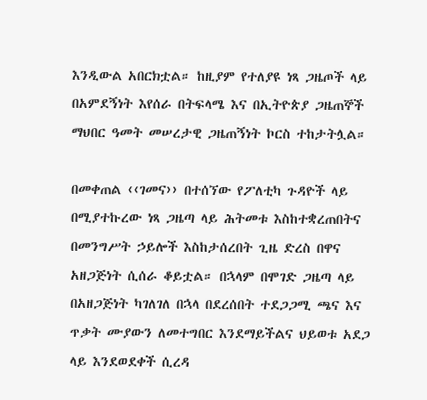እንዲውል አበርክቷል። ከዚያም የተለያዩ ነጻ ጋዜጦች ላይ በአምደኝነት እየሰራ በትፍላሜ እና በኢትዮጵያ ጋዜጠኞች ማህበር ዓመት መሠረታዊ ጋዜጠኝነት ኮርስ ተከታትሏል።

በመቀጠል ‹‹ገመና›› በተሰኘው የፖለቲካ ጉዳዮች ላይ በሚያተኩረው ነጻ ጋዜጣ ላይ ሕትመቱ እስከተቋረጠበትና በመንግሥት ኃይሎች እስከታሰረበት ጊዜ ድረስ በዋና አዘጋጅነት ሲሰራ ቆይቷል። በኋላም በሞገድ ጋዜጣ ላይ በአዘጋጅነት ካገለገለ በኋላ በደረሰበት ተደጋጋሚ ጫና እና ጥቃት ሙያውን ለመተግበር እንደማይችልና ህይወቱ አደጋ ላይ እንደወደቀች ሲረዳ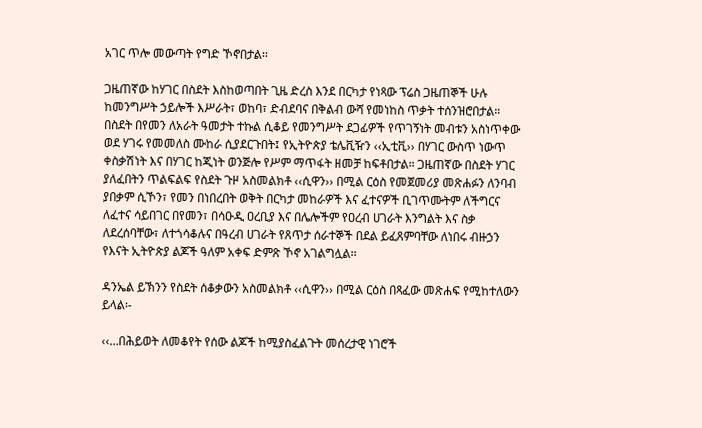አገር ጥሎ መውጣት የግድ ኾኖበታል፡፡

ጋዜጠኛው ከሃገር በስደት እስከወጣበት ጊዜ ድረስ እንደ በርካታ የነጻው ፕሬስ ጋዜጠኞች ሁሉ ከመንግሥት ኃይሎች እሥራት፣ ወከባ፣ ድብደባና በቅልብ ውሻ የመነከስ ጥቃት ተሰንዝሮበታል። በስደት በየመን ለአራት ዓመታት ተኩል ሲቆይ የመንግሥት ደጋፊዎች የጥገኝነት መብቱን አስነጥቀው ወደ ሃገሩ የመመለስ ሙከራ ሲያደርጉበት፤ የኢትዮጵያ ቴሌቪዥን ‹‹ኢቲቪ›› በሃገር ውስጥ ነውጥ ቀስቃሽነት እና በሃገር ከጂነት ወንጅሎ የሥም ማጥፋት ዘመቻ ከፍቶበታል። ጋዜጠኛው በስደት ሃገር ያለፈበትን ጥልፍልፍ የስደት ጉዞ አስመልክቶ ‹‹ሲዋን›› በሚል ርዕስ የመጀመሪያ መጽሐፉን ለንባብ ያበቃም ሲኾን፣ የመን በነበረበት ወቅት በርካታ መከራዎች እና ፈተናዎች ቢገጥሙትም ለችግርና ለፈተና ሳይበገር በየመን፣ በሳዑዲ ዐረቢያ እና በሌሎችም የዐረብ ሀገራት እንግልት እና ስቃ ለደረሰባቸው፣ ለተጎሳቆሉና በዓረብ ሀገራት የጸጥታ ሰራተኞች በደል ይፈጸምባቸው ለነበሩ ብዙኃን የእናት ኢትዮጵያ ልጆች ዓለም አቀፍ ድምጽ ኾኖ አገልግሏል፡፡

ዳንኤል ይኽንን የስደት ሰቆቃውን አስመልክቶ ‹‹ሲዋን›› በሚል ርዕስ በጻፈው መጽሐፍ የሚከተለውን ይላል፡-

‹‹…በሕይወት ለመቆየት የሰው ልጆች ከሚያስፈልጉት መሰረታዊ ነገሮች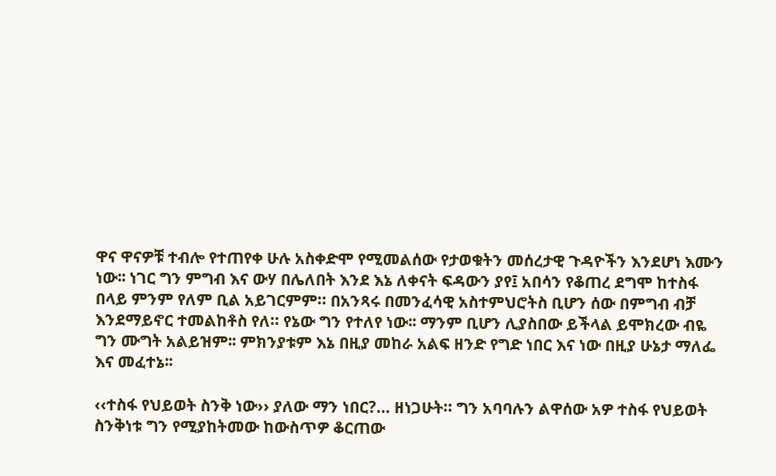ዋና ዋናዎቹ ተብሎ የተጠየቀ ሁሉ አስቀድሞ የሚመልሰው የታወቁትን መሰረታዊ ጉዳዮችን እንደሆነ እሙን ነው፡፡ ነገር ግን ምግብ እና ውሃ በሌለበት እንደ እኔ ለቀናት ፍዳውን ያየ፤ አበሳን የቆጠረ ደግሞ ከተስፋ በላይ ምንም የለም ቢል አይገርምም። በአንጻሩ በመንፈሳዊ አስተምህሮትስ ቢሆን ሰው በምግብ ብቻ እንደማይኖር ተመልከቶስ የለ። የኔው ግን የተለየ ነው፡፡ ማንም ቢሆን ሊያስበው ይችላል ይሞክረው ብዬ ግን ሙግት አልይዝም፡፡ ምክንያቱም እኔ በዚያ መከራ አልፍ ዘንድ የግድ ነበር እና ነው በዚያ ሁኔታ ማለፌ እና መፈተኔ፡፡

‹‹ተስፋ የህይወት ስንቅ ነው›› ያለው ማን ነበር?… ዘነጋሁት። ግን አባባሉን ልዋሰው አዎ ተስፋ የህይወት ስንቅነቱ ግን የሚያከትመው ከውስጥዎ ቆርጠው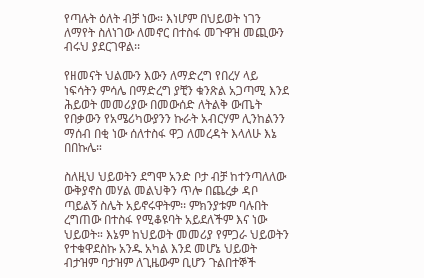የጣሉት ዕለት ብቻ ነው። እነሆም በህይወት ነገን ለማየት ስለነገው ለመኖር በተስፋ መጉዋዝ መጪውን ብሩህ ያደርገዋል፡፡

የዘመናት ህልሙን እውን ለማድረግ የበረሃ ላይ ነፍሳትን ምሳሌ በማድረግ ያቺን ቁንጽል አጋጣሚ እንደ ሕይወት መመሪያው በመውሰድ ለትልቅ ውጤት የበቃውን የአሜሪካውያንን ኩራት አብርሃም ሊንከልንን ማሰብ በቂ ነው ሰለተስፋ ዋጋ ለመረዳት እላለሁ እኔ በበኩሌ።

ስለዚህ ህይወትን ደግሞ አንድ ቦታ ብቻ ከተንጣለለው ውቅያኖስ መሃል መልህቅን ጥሎ በጨረቃ ዳቦ ጣይልኝ ስሌት አይኖሩዋትም፡፡ ምክንያቱም ባሉበት ረግጠው በተስፋ የሚቆዩባት አይደለችም እና ነው ህይወት። እኔም ከህይወት መመሪያ የምጋራ ህይወትን የተቁዋደስኩ አንዱ አካል እንደ መሆኔ ህይወት ብታዝም ባታዝም ለጊዜውም ቢሆን ጉልበተኞች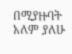በሚያዙባት አለም ያለሁ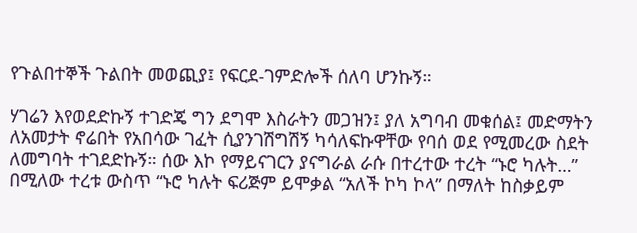የጉልበተኞች ጉልበት መወጪያ፤ የፍርደ-ገምድሎች ሰለባ ሆንኩኝ።

ሃገሬን እየወደድኩኝ ተገድጄ ግን ደግሞ እስራትን መጋዝን፤ ያለ አግባብ መቁሰል፤ መድማትን ለአመታት ኖሬበት የአበሳው ገፈት ሲያንገሽግሽኝ ካሳለፍኩዋቸው የባሰ ወደ የሚመረው ስደት ለመግባት ተገደድኩኝ። ሰው እኮ የማይናገርን ያናግራል ራሱ በተረተው ተረት “ኑሮ ካሉት…” በሚለው ተረቱ ውስጥ “ኑሮ ካሉት ፍሪጅም ይሞቃል “አለች ኮካ ኮላ” በማለት ከስቃይም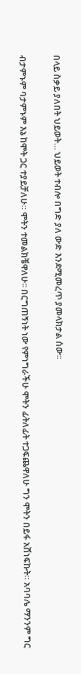በላይ ስቃይ ያለበት ህይወት… ህይወት ተብሎ በግድ ያለ ውድ እንደሚመረጥ ያመላክታል ሰው፡፡

ብታምኑም ባታምኑም እኔ ከሞት ጋር ተያይቻለሁ። ሞትን ተመልክቼዋለሁ፡፡ በርግጠኝነት ነው የምነግራችሁ ሞትን ፊትለፊት ተጋፍጨዋለሁ ግን ሞትን በይፋ አሸነፍኩት። አባባሌ ማንንም ግር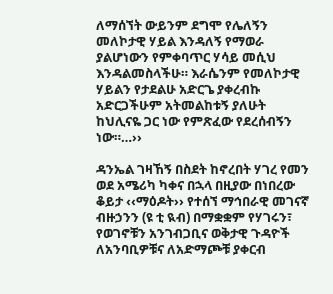ለማሰኘት ውይንም ደግሞ የሌለኝን መለኮታዊ ሃይል እንዳለኝ የማወራ ያልሆነውን የምቀባጥር ሃሳይ መሲህ እንዳልመስላችሁ። እራሴንም የመለኮታዊ ሃይልን የታደልሁ አድርጌ ያቀረብኩ አድርጋችሁም አትመልከቱኝ ያለሁት ከህሊናዬ ጋር ነው የምጽፈው የደረሰብኝን ነው።…››

ዳንኤል ገዛኸኝ በስደት ከኖረበት ሃገረ የመን ወደ አሜሪካ ካቀና በኋላ በዚያው በነበረው ቆይታ ‹‹ማዕዶት›› የተሰኘ ማኅበራዊ መገናኛ ብዙኃንን (ዩ ቲ ዪብ) በማቋቋም የሃገሩን፣ የወገኖቹን አንገብጋቢና ወቅታዊ ጉዳዮች ለአንባቢዎቹና ለአድማጮቹ ያቀርብ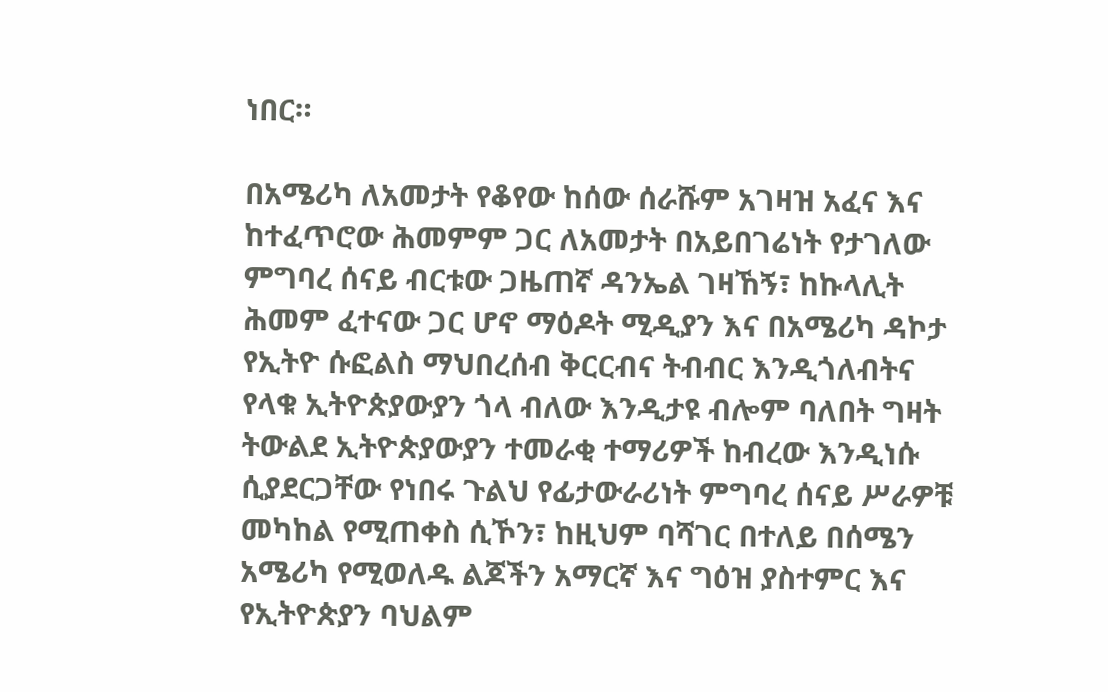ነበር።

በአሜሪካ ለአመታት የቆየው ከሰው ሰራሹም አገዛዝ አፈና እና ከተፈጥሮው ሕመምም ጋር ለአመታት በአይበገሬነት የታገለው ምግባረ ሰናይ ብርቱው ጋዜጠኛ ዳንኤል ገዛኸኝ፣ ከኩላሊት ሕመም ፈተናው ጋር ሆኖ ማዕዶት ሚዲያን እና በአሜሪካ ዳኮታ የኢትዮ ሱፎልስ ማህበረሰብ ቅርርብና ትብብር እንዲጎለብትና የላቁ ኢትዮጵያውያን ጎላ ብለው እንዲታዩ ብሎም ባለበት ግዛት ትውልደ ኢትዮጵያውያን ተመራቂ ተማሪዎች ከብረው እንዲነሱ ሲያደርጋቸው የነበሩ ጉልህ የፊታውራሪነት ምግባረ ሰናይ ሥራዎቹ መካከል የሚጠቀስ ሲኾን፣ ከዚህም ባሻገር በተለይ በሰሜን አሜሪካ የሚወለዱ ልጆችን አማርኛ እና ግዕዝ ያስተምር እና የኢትዮጵያን ባህልም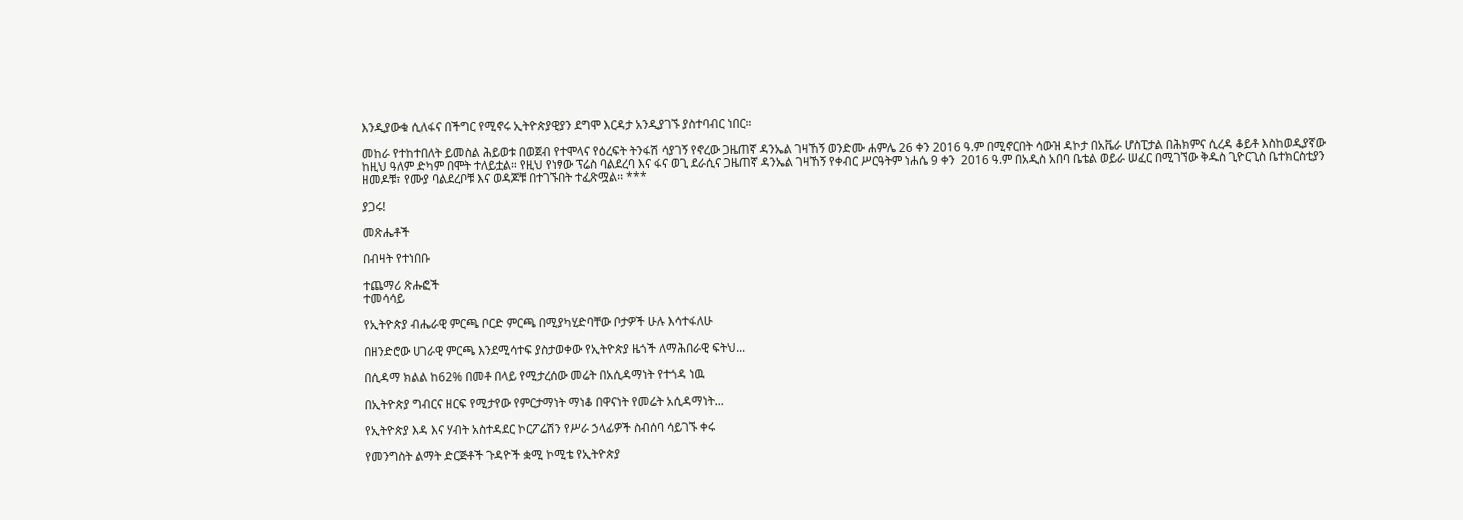እንዲያውቁ ሲለፋና በችግር የሚኖሩ ኢትዮጵያዊያን ደግሞ እርዳታ አንዲያገኙ ያስተባብር ነበር።

መከራ የተከተበለት ይመስል ሕይወቱ በወጀብ የተሞላና የዕረፍት ትንፋሽ ሳያገኝ የኖረው ጋዜጠኛ ዳንኤል ገዛኸኝ ወንድሙ ሐምሌ 26 ቀን 2016 ዓ.ም በሚኖርበት ሳውዝ ዳኮታ በአቬራ ሆስፒታል በሕክምና ሲረዳ ቆይቶ እስከወዲያኛው ከዚህ ዓለም ድካም በሞት ተለይቷል። የዚህ የነፃው ፕሬስ ባልደረባ እና ፋና ወጊ ደራሲና ጋዜጠኛ ዳንኤል ገዛኸኝ የቀብር ሥርዓትም ነሐሴ 9 ቀን  2016 ዓ.ም በአዲስ አበባ ቤቴል ወይራ ሠፈር በሚገኘው ቅዱስ ጊዮርጊስ ቤተክርስቲያን ዘመዶቹ፣ የሙያ ባልደረቦቹ እና ወዳጆቹ በተገኙበት ተፈጽሟል፡፡ ***

ያጋሩ!

መጽሔቶች

በብዛት የተነበቡ

ተጨማሪ ጽሑፎች
ተመሳሳይ

የኢትዮጵያ ብሔራዊ ምርጫ ቦርድ ምርጫ በሚያካሂድባቸው ቦታዎች ሁሉ እሳተፋለሁ

በዘንድሮው ሀገራዊ ምርጫ እንደሚሳተፍ ያስታወቀው የኢትዮጵያ ዜጎች ለማሕበራዊ ፍትህ...

በሲዳማ ክልል ከ62% በመቶ በላይ የሚታረሰው መሬት በአሲዳማነት የተጎዳ ነዉ

በኢትዮጵያ ግብርና ዘርፍ የሚታየው የምርታማነት ማነቆ በዋናነት የመሬት አሲዳማነት...

የኢትዮጵያ እዳ እና ሃብት አስተዳደር ኮርፖሬሽን የሥራ ኃላፊዎች ስብሰባ ሳይገኙ ቀሩ

የመንግስት ልማት ድርጅቶች ጉዳዮች ቋሚ ኮሚቴ የኢትዮጵያ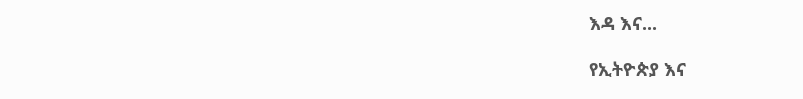እዳ እና...

የኢትዮጵያ እና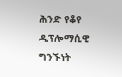ሕንድ የቆየ ዲፕሎማሲዊ ግንኙነት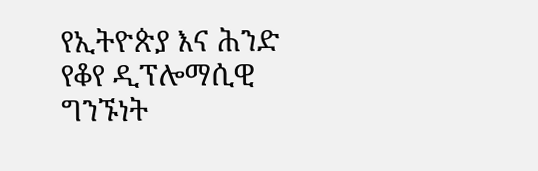የኢትዮጵያ እና ሕንድ የቆየ ዲፕሎማሲዊ ግንኙነት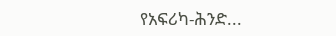የአፍሪካ-ሕንድ...